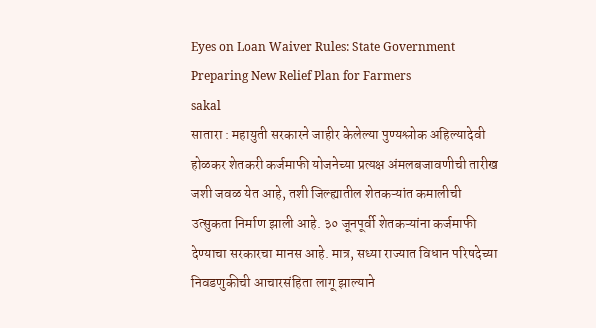Eyes on Loan Waiver Rules: State Government Preparing New Relief Plan for Farmers
sakal
सातारा : महायुती सरकारने जाहीर केलेल्या पुण्यश्लोक अहिल्यादेवी होळकर शेतकरी कर्जमाफी योजनेच्या प्रत्यक्ष अंमलबजावणीची तारीख जशी जवळ येत आहे, तशी जिल्ह्यातील शेतकऱ्यांत कमालीची उत्सुकता निर्माण झाली आहे. ३० जूनपूर्वी शेतकऱ्यांना कर्जमाफी देण्याचा सरकारचा मानस आहे. मात्र, सध्या राज्यात विधान परिषदेच्या निवडणुकीची आचारसंहिता लागू झाल्याने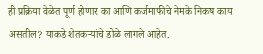ही प्रक्रिया वेळेत पूर्ण होणार का आणि कर्जमाफीचे नेमके निकष काय असतील? याकडे शेतकऱ्यांचे डोळे लागले आहेत.